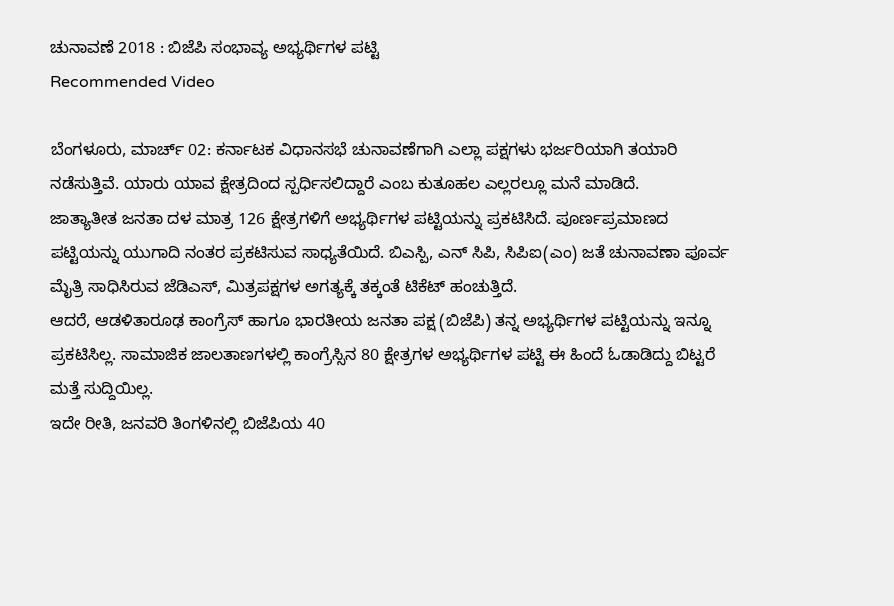ಚುನಾವಣೆ 2018 : ಬಿಜೆಪಿ ಸಂಭಾವ್ಯ ಅಭ್ಯರ್ಥಿಗಳ ಪಟ್ಟಿ
Recommended Video

ಬೆಂಗಳೂರು, ಮಾರ್ಚ್ 02: ಕರ್ನಾಟಕ ವಿಧಾನಸಭೆ ಚುನಾವಣೆಗಾಗಿ ಎಲ್ಲಾ ಪಕ್ಷಗಳು ಭರ್ಜರಿಯಾಗಿ ತಯಾರಿ ನಡೆಸುತ್ತಿವೆ. ಯಾರು ಯಾವ ಕ್ಷೇತ್ರದಿಂದ ಸ್ಪರ್ಧಿಸಲಿದ್ದಾರೆ ಎಂಬ ಕುತೂಹಲ ಎಲ್ಲರಲ್ಲೂ ಮನೆ ಮಾಡಿದೆ.
ಜಾತ್ಯಾತೀತ ಜನತಾ ದಳ ಮಾತ್ರ 126 ಕ್ಷೇತ್ರಗಳಿಗೆ ಅಭ್ಯರ್ಥಿಗಳ ಪಟ್ಟಿಯನ್ನು ಪ್ರಕಟಿಸಿದೆ. ಪೂರ್ಣಪ್ರಮಾಣದ ಪಟ್ಟಿಯನ್ನು ಯುಗಾದಿ ನಂತರ ಪ್ರಕಟಿಸುವ ಸಾಧ್ಯತೆಯಿದೆ. ಬಿಎಸ್ಪಿ, ಎನ್ ಸಿಪಿ, ಸಿಪಿಐ(ಎಂ) ಜತೆ ಚುನಾವಣಾ ಪೂರ್ವ ಮೈತ್ರಿ ಸಾಧಿಸಿರುವ ಜೆಡಿಎಸ್, ಮಿತ್ರಪಕ್ಷಗಳ ಅಗತ್ಯಕ್ಕೆ ತಕ್ಕಂತೆ ಟಿಕೆಟ್ ಹಂಚುತ್ತಿದೆ.
ಆದರೆ, ಆಡಳಿತಾರೂಢ ಕಾಂಗ್ರೆಸ್ ಹಾಗೂ ಭಾರತೀಯ ಜನತಾ ಪಕ್ಷ (ಬಿಜೆಪಿ) ತನ್ನ ಅಭ್ಯರ್ಥಿಗಳ ಪಟ್ಟಿಯನ್ನು ಇನ್ನೂ ಪ್ರಕಟಿಸಿಲ್ಲ. ಸಾಮಾಜಿಕ ಜಾಲತಾಣಗಳಲ್ಲಿ ಕಾಂಗ್ರೆಸ್ಸಿನ 80 ಕ್ಷೇತ್ರಗಳ ಅಭ್ಯರ್ಥಿಗಳ ಪಟ್ಟಿ ಈ ಹಿಂದೆ ಓಡಾಡಿದ್ದು ಬಿಟ್ಟರೆ ಮತ್ತೆ ಸುದ್ದಿಯಿಲ್ಲ.
ಇದೇ ರೀತಿ, ಜನವರಿ ತಿಂಗಳಿನಲ್ಲಿ ಬಿಜೆಪಿಯ 40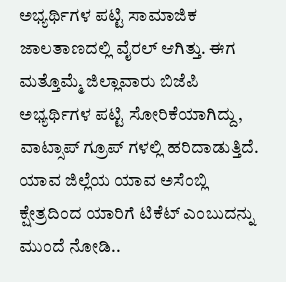ಅಭ್ಯರ್ಥಿಗಳ ಪಟ್ಟಿ ಸಾಮಾಜಿಕ ಜಾಲತಾಣದಲ್ಲಿ ವೈರಲ್ ಆಗಿತ್ತು. ಈಗ ಮತ್ತೊಮ್ಮೆ ಜಿಲ್ಲಾವಾರು ಬಿಜೆಪಿ ಅಭ್ಯರ್ಥಿಗಳ ಪಟ್ಟಿ ಸೋರಿಕೆಯಾಗಿದ್ದು, ವಾಟ್ಸಾಪ್ ಗ್ರೂಪ್ ಗಳಲ್ಲಿ ಹರಿದಾಡುತ್ತಿದೆ. ಯಾವ ಜಿಲ್ಲೆಯ ಯಾವ ಅಸೆಂಬ್ಲಿ ಕ್ಷೇತ್ರದಿಂದ ಯಾರಿಗೆ ಟಿಕೆಟ್ ಎಂಬುದನ್ನು ಮುಂದೆ ನೋಡಿ..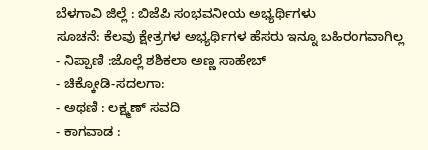ಬೆಳಗಾವಿ ಜಿಲ್ಲೆ : ಬಿಜೆಪಿ ಸಂಭವನೀಯ ಅಭ್ಯರ್ಥಿಗಳು
ಸೂಚನೆ: ಕೆಲವು ಕ್ಷೇತ್ರಗಳ ಅಭ್ಯರ್ಥಿಗಳ ಹೆಸರು ಇನ್ನೂ ಬಹಿರಂಗವಾಗಿಲ್ಲ
- ನಿಪ್ಪಾಣಿ :ಜೊಲ್ಲೆ ಶಶಿಕಲಾ ಅಣ್ಣ ಸಾಹೇಬ್
- ಚಿಕ್ಕೋಡಿ-ಸದಲಗಾ:
- ಅಥಣಿ : ಲಕ್ಷ್ಮಣ್ ಸವದಿ
- ಕಾಗವಾಡ :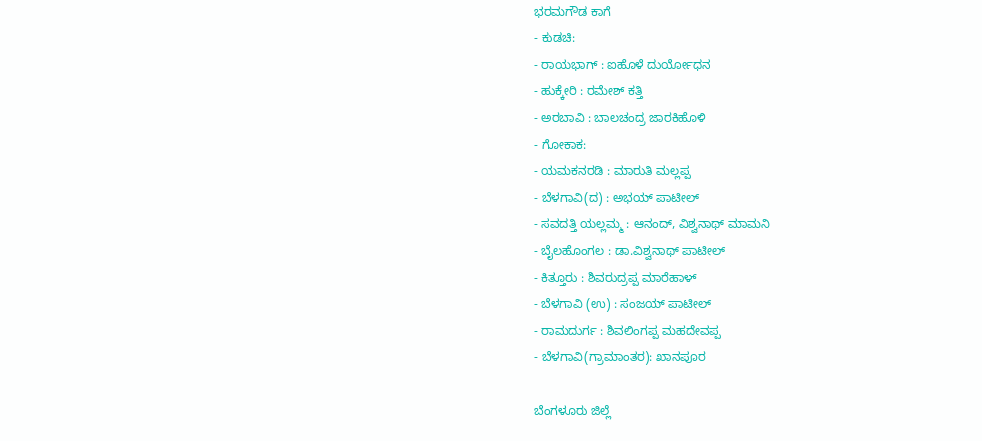ಭರಮಗೌಡ ಕಾಗೆ
- ಕುಡಚಿ:
- ರಾಯಭಾಗ್ : ಐಹೊಳೆ ದುರ್ಯೋಧನ
- ಹುಕ್ಕೇರಿ : ರಮೇಶ್ ಕತ್ತಿ
- ಅರಬಾವಿ : ಬಾಲಚಂದ್ರ ಜಾರಕಿಹೊಳಿ
- ಗೋಕಾಕ:
- ಯಮಕನರಡಿ : ಮಾರುತಿ ಮಲ್ಲಪ್ಪ
- ಬೆಳಗಾವಿ(ದ) : ಅಭಯ್ ಪಾಟೀಲ್
- ಸವದತ್ತಿ ಯಲ್ಲಮ್ಮ : ಆನಂದ್, ವಿಶ್ವನಾಥ್ ಮಾಮನಿ
- ಬೈಲಹೊಂಗಲ : ಡಾ.ವಿಶ್ವನಾಥ್ ಪಾಟೀಲ್
- ಕಿತ್ತೂರು : ಶಿವರುದ್ರಪ್ಪ ಮಾರೆಹಾಳ್
- ಬೆಳಗಾವಿ (ಉ) : ಸಂಜಯ್ ಪಾಟೀಲ್
- ರಾಮದುರ್ಗ : ಶಿವಲಿಂಗಪ್ಪ ಮಹದೇವಪ್ಪ
- ಬೆಳಗಾವಿ(ಗ್ರಾಮಾಂತರ): ಖಾನಪೂರ

ಬೆಂಗಳೂರು ಜಿಲ್ಲೆ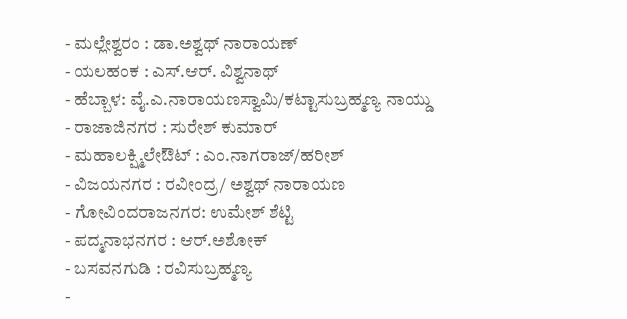- ಮಲ್ಲೇಶ್ವರಂ : ಡಾ.ಅಶ್ವಥ್ ನಾರಾಯಣ್
- ಯಲಹಂಕ : ಎಸ್.ಆರ್. ವಿಶ್ವನಾಥ್
- ಹೆಬ್ಬಾಳ: ವೈ.ಎ.ನಾರಾಯಣಸ್ವಾಮಿ/ಕಟ್ಟಾಸುಬ್ರಹ್ಮಣ್ಯ ನಾಯ್ಡು
- ರಾಜಾಜಿನಗರ : ಸುರೇಶ್ ಕುಮಾರ್
- ಮಹಾಲಕ್ಷ್ಮಿಲೇಔಟ್ : ಎಂ.ನಾಗರಾಜ್/ಹರೀಶ್
- ವಿಜಯನಗರ : ರವೀಂದ್ರ/ ಅಶ್ವಥ್ ನಾರಾಯಣ
- ಗೋವಿಂದರಾಜನಗರ: ಉಮೇಶ್ ಶೆಟ್ಟಿ
- ಪದ್ಮನಾಭನಗರ : ಆರ್.ಅಶೋಕ್
- ಬಸವನಗುಡಿ : ರವಿಸುಬ್ರಹ್ಮಣ್ಯ
-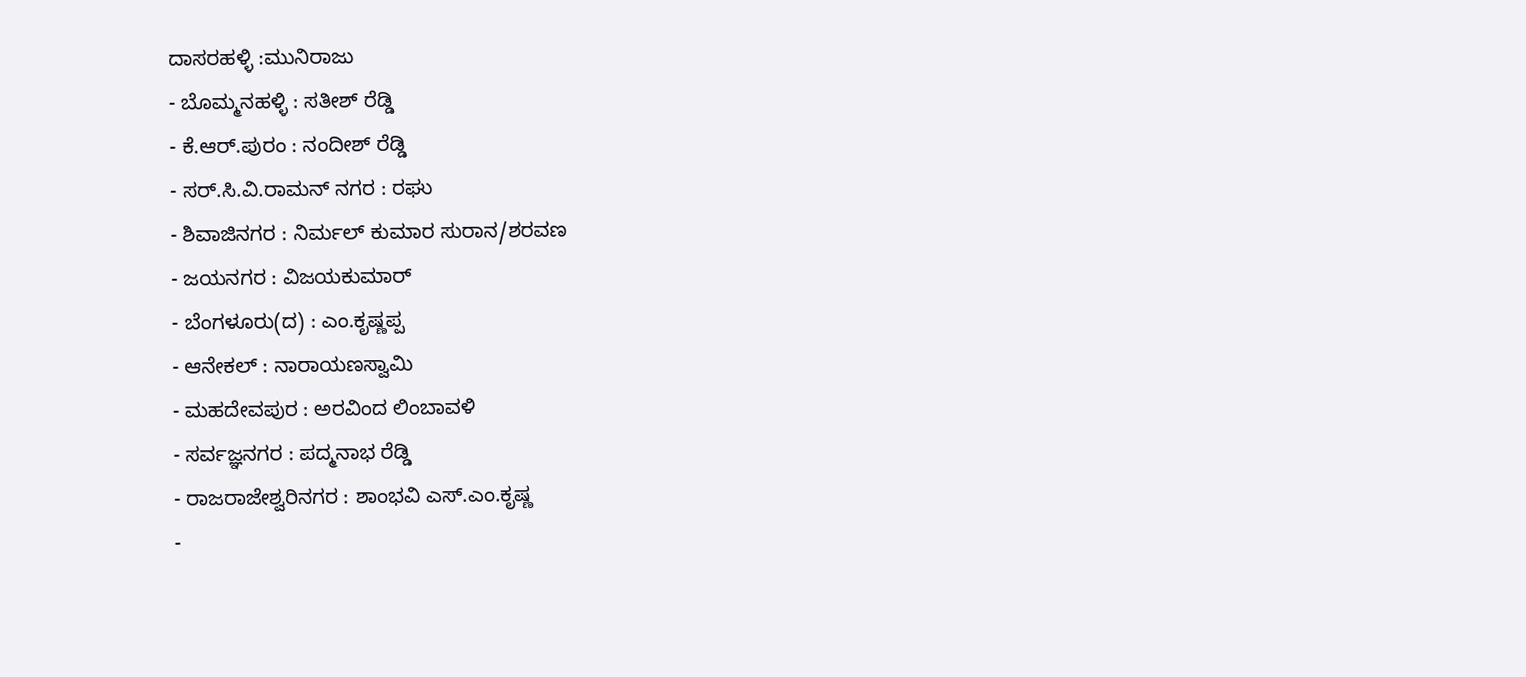ದಾಸರಹಳ್ಳಿ :ಮುನಿರಾಜು
- ಬೊಮ್ಮನಹಳ್ಳಿ : ಸತೀಶ್ ರೆಡ್ಡಿ
- ಕೆ.ಆರ್.ಪುರಂ : ನಂದೀಶ್ ರೆಡ್ಡಿ
- ಸರ್.ಸಿ.ವಿ.ರಾಮನ್ ನಗರ : ರಘು
- ಶಿವಾಜಿನಗರ : ನಿರ್ಮಲ್ ಕುಮಾರ ಸುರಾನ/ಶರವಣ
- ಜಯನಗರ : ವಿಜಯಕುಮಾರ್
- ಬೆಂಗಳೂರು(ದ) : ಎಂ.ಕೃಷ್ಣಪ್ಪ
- ಆನೇಕಲ್ : ನಾರಾಯಣಸ್ವಾಮಿ
- ಮಹದೇವಪುರ : ಅರವಿಂದ ಲಿಂಬಾವಳಿ
- ಸರ್ವಜ್ಞನಗರ : ಪದ್ಮನಾಭ ರೆಡ್ಡಿ
- ರಾಜರಾಜೇಶ್ವರಿನಗರ : ಶಾಂಭವಿ ಎಸ್.ಎಂ.ಕೃಷ್ಣ
-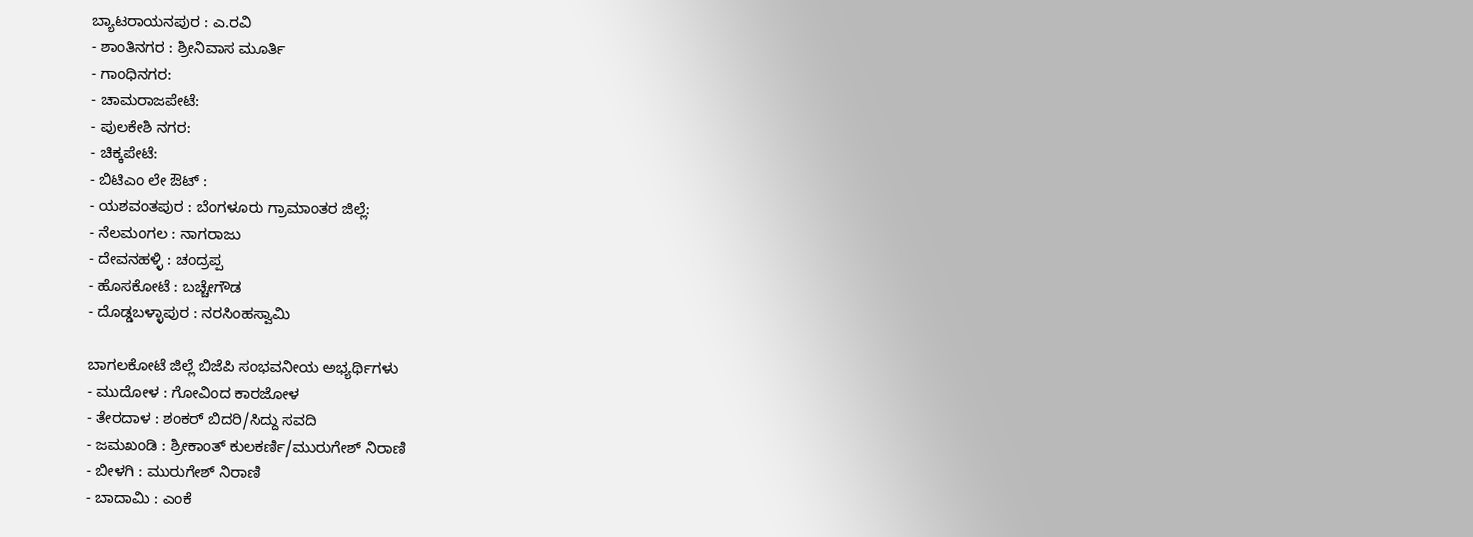ಬ್ಯಾಟರಾಯನಪುರ : ಎ.ರವಿ
- ಶಾಂತಿನಗರ : ಶ್ರೀನಿವಾಸ ಮೂರ್ತಿ
- ಗಾಂಧಿನಗರ:
- ಚಾಮರಾಜಪೇಟೆ:
- ಪುಲಕೇಶಿ ನಗರ:
- ಚಿಕ್ಕಪೇಟೆ:
- ಬಿಟಿಎಂ ಲೇ ಔಟ್ :
- ಯಶವಂತಪುರ : ಬೆಂಗಳೂರು ಗ್ರಾಮಾಂತರ ಜಿಲ್ಲೆ:
- ನೆಲಮಂಗಲ : ನಾಗರಾಜು
- ದೇವನಹಳ್ಳಿ : ಚಂದ್ರಪ್ಪ
- ಹೊಸಕೋಟೆ : ಬಚ್ಚೇಗೌಡ
- ದೊಡ್ಡಬಳ್ಳಾಪುರ : ನರಸಿಂಹಸ್ವಾಮಿ

ಬಾಗಲಕೋಟೆ ಜಿಲ್ಲೆ ಬಿಜೆಪಿ ಸಂಭವನೀಯ ಅಭ್ಯರ್ಥಿಗಳು
- ಮುದೋಳ : ಗೋವಿಂದ ಕಾರಜೋಳ
- ತೇರದಾಳ : ಶಂಕರ್ ಬಿದರಿ/ಸಿದ್ದು ಸವದಿ
- ಜಮಖಂಡಿ : ಶ್ರೀಕಾಂತ್ ಕುಲಕರ್ಣಿ/ಮುರುಗೇಶ್ ನಿರಾಣಿ
- ಬೀಳಗಿ : ಮುರುಗೇಶ್ ನಿರಾಣಿ
- ಬಾದಾಮಿ : ಎಂಕೆ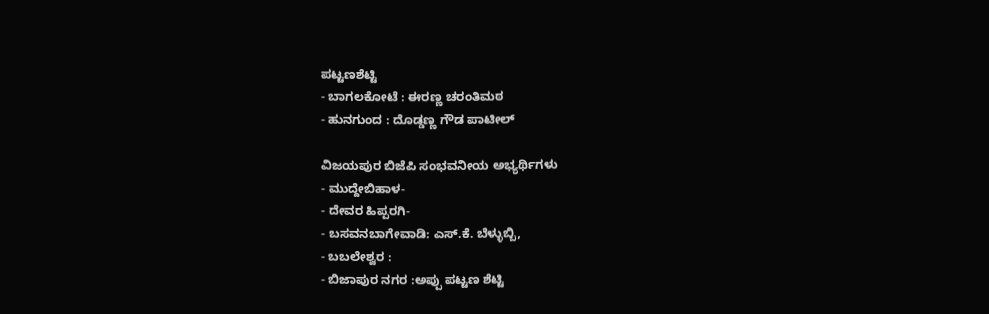ಪಟ್ಟಣಶೆಟ್ಟಿ
- ಬಾಗಲಕೋಟೆ : ಈರಣ್ಣ ಚರಂತಿಮಠ
- ಹುನಗುಂದ : ದೊಡ್ಡಣ್ಣ ಗೌಡ ಪಾಟೀಲ್

ವಿಜಯಪುರ ಬಿಜೆಪಿ ಸಂಭವನೀಯ ಅಭ್ಯರ್ಥಿಗಳು
- ಮುದ್ದೇಬಿಹಾಳ-
- ದೇವರ ಹಿಪ್ಪರಗಿ-
- ಬಸವನಬಾಗೇವಾಡಿ: ಎಸ್.ಕೆ. ಬೆಳ್ಳುಬ್ಬಿ,
- ಬಬಲೇಶ್ವರ :
- ಬಿಜಾಪುರ ನಗರ :ಅಪ್ಪು ಪಟ್ಟಣ ಶೆಟ್ಟಿ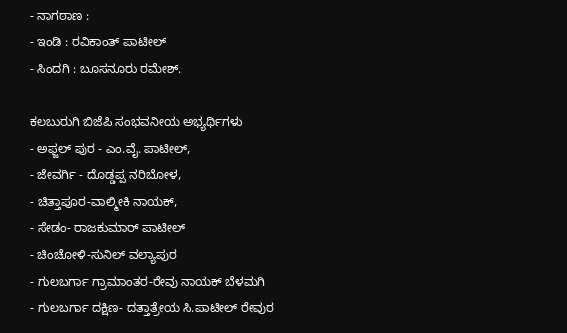- ನಾಗಠಾಣ :
- ಇಂಡಿ : ರವಿಕಾಂತ್ ಪಾಟೀಲ್
- ಸಿಂದಗಿ : ಬೂಸನೂರು ರಮೇಶ್.

ಕಲಬುರುಗಿ ಬಿಜೆಪಿ ಸಂಭವನೀಯ ಅಭ್ಯರ್ಥಿಗಳು
- ಅಫ್ಜಲ್ ಪುರ - ಎಂ.ವೈ. ಪಾಟೀಲ್,
- ಜೇವರ್ಗಿ - ದೊಡ್ಡಪ್ಪ ನರಿಬೋಳ,
- ಚಿತ್ತಾಪೂರ-ವಾಲ್ಮೀಕಿ ನಾಯಕ್,
- ಸೇಡಂ- ರಾಜಕುಮಾರ್ ಪಾಟೀಲ್
- ಚಿಂಚೋಳಿ-ಸುನಿಲ್ ವಲ್ಯಾಪುರ
- ಗುಲಬರ್ಗಾ ಗ್ರಾಮಾಂತರ-ರೇವು ನಾಯಕ್ ಬೆಳಮಗಿ
- ಗುಲಬರ್ಗಾ ದಕ್ಷಿಣ- ದತ್ತಾತ್ರೇಯ ಸಿ.ಪಾಟೀಲ್ ರೇವುರ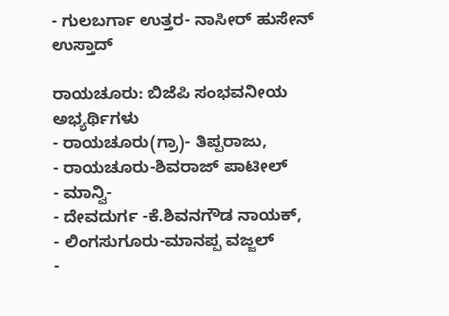- ಗುಲಬರ್ಗಾ ಉತ್ತರ- ನಾಸೀರ್ ಹುಸೇನ್ ಉಸ್ತಾದ್

ರಾಯಚೂರು: ಬಿಜೆಪಿ ಸಂಭವನೀಯ ಅಭ್ಯರ್ಥಿಗಳು
- ರಾಯಚೂರು(ಗ್ರಾ)- ತಿಪ್ಪರಾಜು,
- ರಾಯಚೂರು-ಶಿವರಾಜ್ ಪಾಟೀಲ್
- ಮಾನ್ವಿ-
- ದೇವದುರ್ಗ -ಕೆ.ಶಿವನಗೌಡ ನಾಯಕ್,
- ಲಿಂಗಸುಗೂರು-ಮಾನಪ್ಪ ವಜ್ಜಲ್
-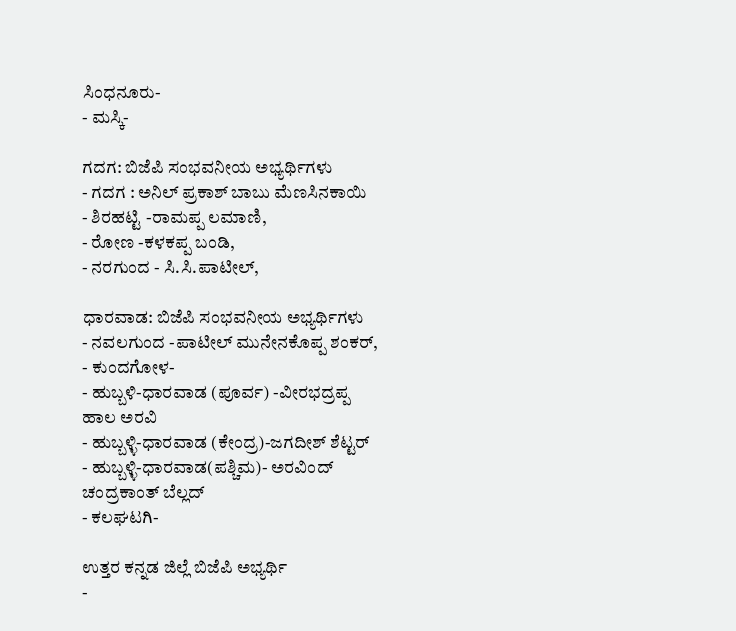ಸಿಂಧನೂರು-
- ಮಸ್ಕಿ-

ಗದಗ: ಬಿಜೆಪಿ ಸಂಭವನೀಯ ಅಭ್ಯರ್ಥಿಗಳು
- ಗದಗ : ಅನಿಲ್ ಪ್ರಕಾಶ್ ಬಾಬು ಮೆಣಸಿನಕಾಯಿ
- ಶಿರಹಟ್ಟಿ -ರಾಮಪ್ಪ ಲಮಾಣಿ,
- ರೋಣ -ಕಳಕಪ್ಪ ಬಂಡಿ,
- ನರಗುಂದ - ಸಿ.ಸಿ.ಪಾಟೀಲ್,

ಧಾರವಾಡ: ಬಿಜೆಪಿ ಸಂಭವನೀಯ ಅಭ್ಯರ್ಥಿಗಳು
- ನವಲಗುಂದ -ಪಾಟೀಲ್ ಮುನೇನಕೊಪ್ಪ ಶಂಕರ್,
- ಕುಂದಗೋಳ-
- ಹುಬ್ಬಳಿ-ಧಾರವಾಡ (ಪೂರ್ವ) -ವೀರಭದ್ರಪ್ಪ ಹಾಲ ಅರವಿ
- ಹುಬ್ಬಳ್ಳಿ-ಧಾರವಾಡ (ಕೇಂದ್ರ)-ಜಗದೀಶ್ ಶೆಟ್ಟರ್
- ಹುಬ್ಬಳ್ಳಿ-ಧಾರವಾಡ(ಪಶ್ಚಿಮ)- ಅರವಿಂದ್ ಚಂದ್ರಕಾಂತ್ ಬೆಲ್ಲದ್
- ಕಲಘಟಗಿ-

ಉತ್ತರ ಕನ್ನಡ ಜಿಲ್ಲೆ ಬಿಜೆಪಿ ಅಭ್ಯರ್ಥಿ
-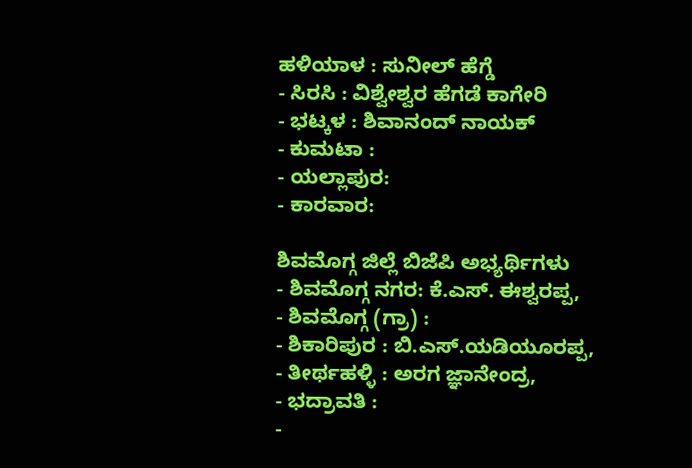ಹಳಿಯಾಳ : ಸುನೀಲ್ ಹೆಗ್ಡೆ
- ಸಿರಸಿ : ವಿಶ್ವೇಶ್ವರ ಹೆಗಡೆ ಕಾಗೇರಿ
- ಭಟ್ಕಳ : ಶಿವಾನಂದ್ ನಾಯಕ್
- ಕುಮಟಾ :
- ಯಲ್ಲಾಪುರ:
- ಕಾರವಾರ:

ಶಿವಮೊಗ್ಗ ಜಿಲ್ಲೆ ಬಿಜೆಪಿ ಅಭ್ಯರ್ಥಿಗಳು
- ಶಿವಮೊಗ್ಗ ನಗರ: ಕೆ.ಎಸ್. ಈಶ್ವರಪ್ಪ,
- ಶಿವಮೊಗ್ಗ (ಗ್ರಾ) :
- ಶಿಕಾರಿಪುರ : ಬಿ.ಎಸ್.ಯಡಿಯೂರಪ್ಪ,
- ತೀರ್ಥಹಳ್ಳಿ : ಅರಗ ಜ್ಞಾನೇಂದ್ರ,
- ಭದ್ರಾವತಿ :
-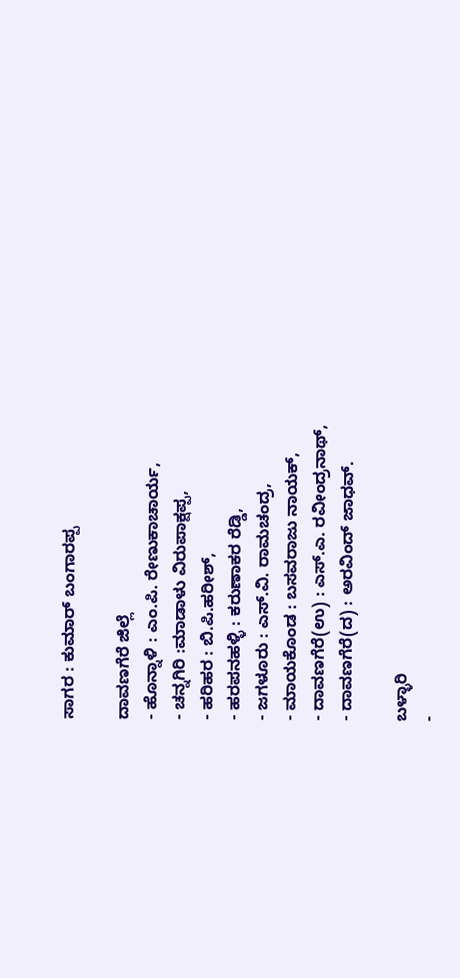ಸಾಗರ : ಕುಮಾರ್ ಬಂಗಾರಪ್ಪ

ದಾವಣಗೆರೆ ಜಿಲ್ಲೆ
- ಹೊನ್ನಾಳಿ : ಎಂ.ಪಿ. ರೇಣುಕಾಚಾರ್ಯ,
- ಚನ್ನಗಿರಿ :ಮಾಡಾಳು ವಿರುಪಾಕ್ಷಪ್ಪ,
- ಹರಿಹರ : ಬಿ.ಪಿ.ಹರೀಶ್,
- ಹರಪನಹಳ್ಳಿ : ಕರುಣಾಕರ ರೆಡ್ಡಿ,
- ಜಗಳೂರು : ಎಸ್.ವಿ. ರಾಮಚಂದ್ರ,
- ಮಾಯಕೊಂಡ : ಬಸವರಾಜು ನಾಯಕ್,
- ದಾವಣಗೆರೆ(ಉ) : ಎಸ್.ಎ. ರವೀಂದ್ರನಾಥ್,
- ದಾವಣಗೆರೆ(ದ) : ಅರವಿಂದ್ ಜಾಧವ್.

ಬಳ್ಳಾರಿ
-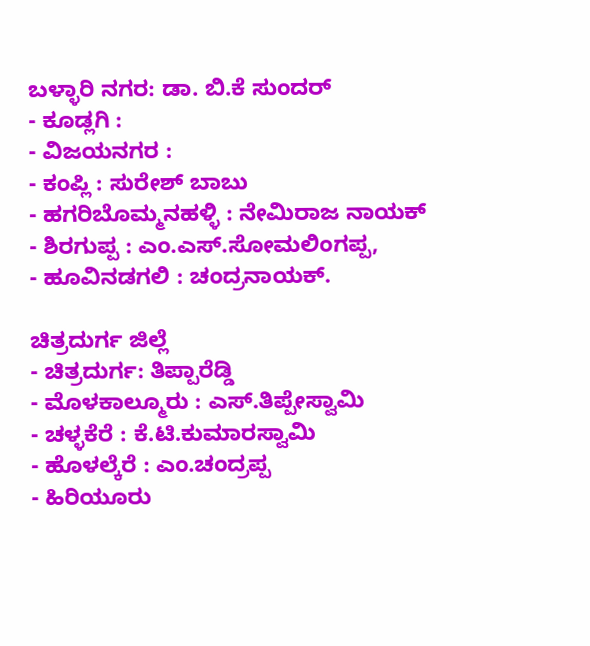ಬಳ್ಳಾರಿ ನಗರ: ಡಾ. ಬಿ.ಕೆ ಸುಂದರ್
- ಕೂಡ್ಲಗಿ :
- ವಿಜಯನಗರ :
- ಕಂಪ್ಲಿ : ಸುರೇಶ್ ಬಾಬು
- ಹಗರಿಬೊಮ್ಮನಹಳ್ಳಿ : ನೇಮಿರಾಜ ನಾಯಕ್
- ಶಿರಗುಪ್ಪ : ಎಂ.ಎಸ್.ಸೋಮಲಿಂಗಪ್ಪ,
- ಹೂವಿನಡಗಲಿ : ಚಂದ್ರನಾಯಕ್.

ಚಿತ್ರದುರ್ಗ ಜಿಲ್ಲೆ
- ಚಿತ್ರದುರ್ಗ: ತಿಪ್ಪಾರೆಡ್ಡಿ
- ಮೊಳಕಾಲ್ಮೂರು : ಎಸ್.ತಿಪ್ಪೇಸ್ವಾಮಿ
- ಚಳ್ಳಕೆರೆ : ಕೆ.ಟಿ.ಕುಮಾರಸ್ವಾಮಿ
- ಹೊಳಲ್ಕೆರೆ : ಎಂ.ಚಂದ್ರಪ್ಪ
- ಹಿರಿಯೂರು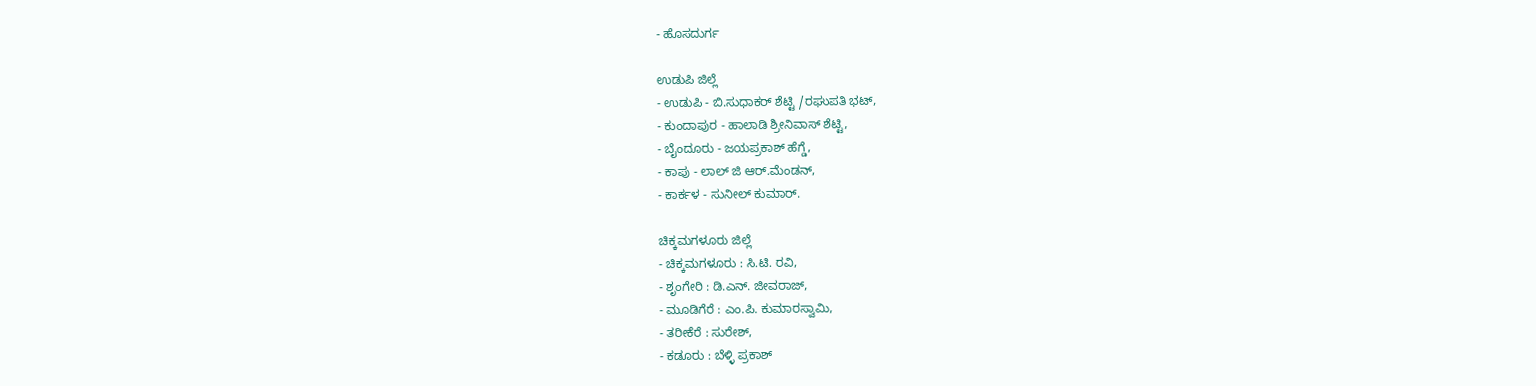- ಹೊಸದುರ್ಗ

ಉಡುಪಿ ಜಿಲ್ಲೆ
- ಉಡುಪಿ - ಬಿ.ಸುಧಾಕರ್ ಶೆಟ್ಟಿ /ರಘುಪತಿ ಭಟ್,
- ಕುಂದಾಪುರ - ಹಾಲಾಡಿ ಶ್ರೀನಿವಾಸ್ ಶೆಟ್ಟಿ,
- ಬೈಂದೂರು - ಜಯಪ್ರಕಾಶ್ ಹೆಗ್ಡೆ,
- ಕಾಪು - ಲಾಲ್ ಜಿ ಆರ್.ಮೆಂಡನ್,
- ಕಾರ್ಕಳ - ಸುನೀಲ್ ಕುಮಾರ್.

ಚಿಕ್ಕಮಗಳೂರು ಜಿಲ್ಲೆ
- ಚಿಕ್ಕಮಗಳೂರು : ಸಿ.ಟಿ. ರವಿ,
- ಶೃಂಗೇರಿ : ಡಿ.ಎನ್. ಜೀವರಾಜ್,
- ಮೂಡಿಗೆರೆ : ಎಂ.ಪಿ. ಕುಮಾರಸ್ವಾಮಿ,
- ತರೀಕೆರೆ : ಸುರೇಶ್,
- ಕಡೂರು : ಬೆಳ್ಳಿ ಪ್ರಕಾಶ್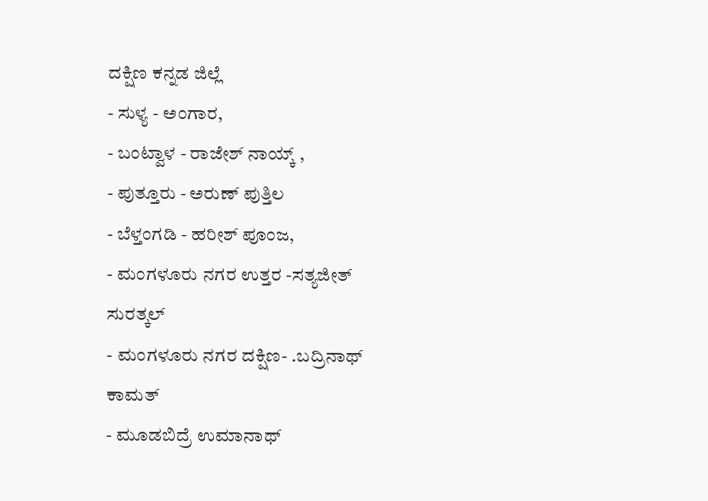ದಕ್ಷಿಣ ಕನ್ನಡ ಜಿಲ್ಲೆ
- ಸುಳ್ಯ - ಅಂಗಾರ,
- ಬಂಟ್ವಾಳ - ರಾಜೇಶ್ ನಾಯ್ಕ್ ,
- ಪುತ್ತೂರು - ಅರುಣ್ ಪುತ್ತಿಲ
- ಬೆಳ್ತಂಗಡಿ - ಹರೀಶ್ ಪೂಂಜ,
- ಮಂಗಳೂರು ನಗರ ಉತ್ತರ -ಸತ್ಯಜೀತ್ ಸುರತ್ಕಲ್
- ಮಂಗಳೂರು ನಗರ ದಕ್ಷಿಣ- .ಬದ್ರಿನಾಥ್ ಕಾಮತ್
- ಮೂಡಬಿದ್ರೆ ಉಮಾನಾಥ್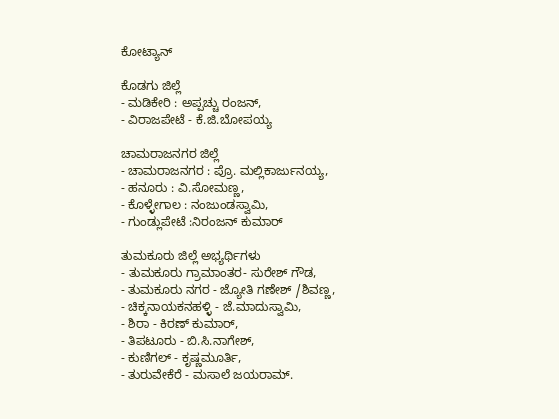ಕೋಟ್ಯಾನ್

ಕೊಡಗು ಜಿಲ್ಲೆ
- ಮಡಿಕೇರಿ : ಅಪ್ಪಚ್ಚು ರಂಜನ್,
- ವಿರಾಜಪೇಟೆ - ಕೆ.ಜಿ.ಬೋಪಯ್ಯ

ಚಾಮರಾಜನಗರ ಜಿಲ್ಲೆ
- ಚಾಮರಾಜನಗರ : ಪ್ರೊ. ಮಲ್ಲಿಕಾರ್ಜುನಯ್ಯ,
- ಹನೂರು : ವಿ.ಸೋಮಣ್ಣ,
- ಕೊಳ್ಳೇಗಾಲ : ನಂಜುಂಡಸ್ವಾಮಿ,
- ಗುಂಡ್ಲುಪೇಟೆ :ನಿರಂಜನ್ ಕುಮಾರ್

ತುಮಕೂರು ಜಿಲ್ಲೆ ಅಭ್ಯರ್ಥಿಗಳು
- ತುಮಕೂರು ಗ್ರಾಮಾಂತರ- ಸುರೇಶ್ ಗೌಡ,
- ತುಮಕೂರು ನಗರ - ಜ್ಯೋತಿ ಗಣೇಶ್ /ಶಿವಣ್ಣ,
- ಚಿಕ್ಕನಾಯಕನಹಳ್ಳಿ - ಜೆ.ಮಾದುಸ್ವಾಮಿ,
- ಶಿರಾ - ಕಿರಣ್ ಕುಮಾರ್,
- ತಿಪಟೂರು - ಬಿ.ಸಿ.ನಾಗೇಶ್,
- ಕುಣಿಗಲ್ - ಕೃಷ್ಣಮೂರ್ತಿ,
- ತುರುವೇಕೆರೆ - ಮಸಾಲೆ ಜಯರಾಮ್.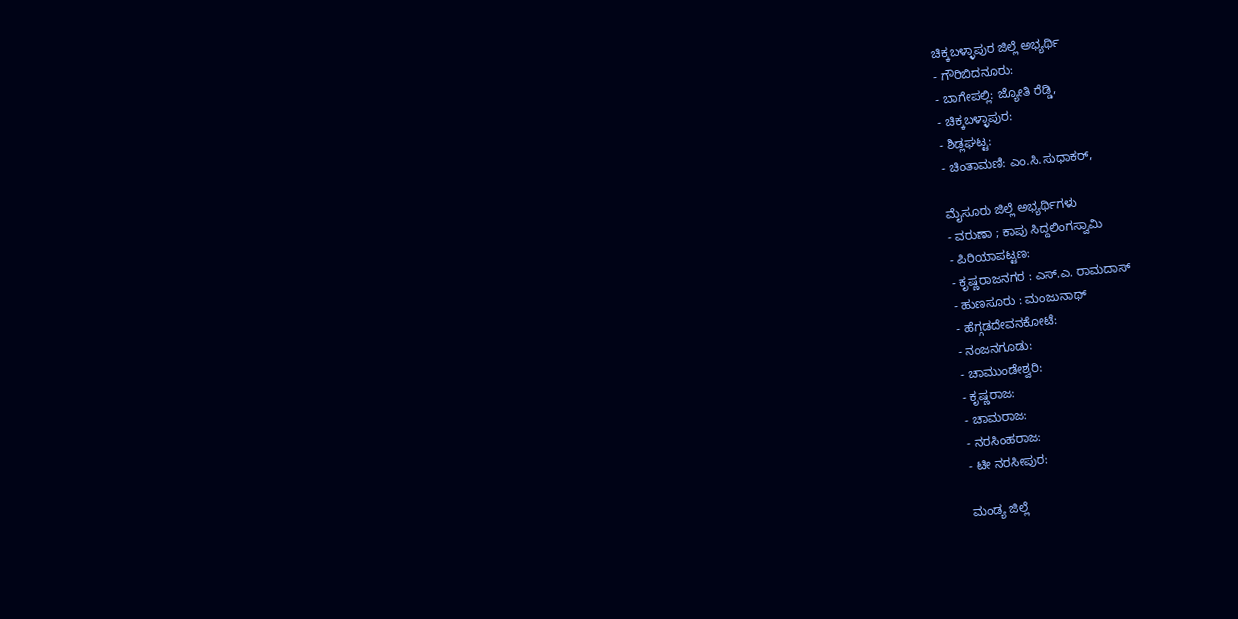ಚಿಕ್ಕಬಳ್ಳಾಪುರ ಜಿಲ್ಲೆ ಅಭ್ಯರ್ಥಿ
- ಗೌರಿಬಿದನೂರು:
- ಬಾಗೇಪಲ್ಲಿ: ಜ್ಯೋತಿ ರೆಡ್ಡಿ,
- ಚಿಕ್ಕಬಳ್ಳಾಪುರ:
- ಶಿಡ್ಲಘಟ್ಟ:
- ಚಿಂತಾಮಣಿ: ಎಂ.ಸಿ.ಸುಧಾಕರ್,

ಮೈಸೂರು ಜಿಲ್ಲೆ ಅಭ್ಯರ್ಥಿಗಳು
- ವರುಣಾ ; ಕಾಪು ಸಿದ್ದಲಿಂಗಸ್ವಾಮಿ
- ಪಿರಿಯಾಪಟ್ಟಣ:
- ಕೃಷ್ಣರಾಜನಗರ : ಎಸ್.ಎ. ರಾಮದಾಸ್
- ಹುಣಸೂರು : ಮಂಜುನಾಥ್
- ಹೆಗ್ಗಡದೇವನಕೋಟೆ:
- ನಂಜನಗೂಡು:
- ಚಾಮುಂಡೇಶ್ವರಿ:
- ಕೃಷ್ಣರಾಜ:
- ಚಾಮರಾಜ:
- ನರಸಿಂಹರಾಜ:
- ಟೀ ನರಸೀಪುರ:

ಮಂಡ್ಯ ಜಿಲ್ಲೆ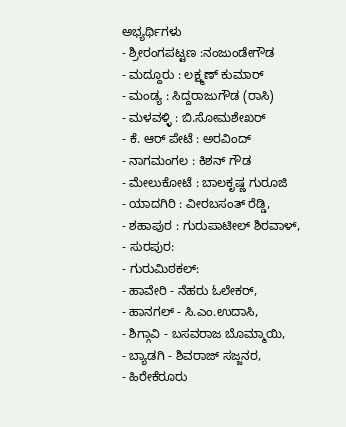ಅಭ್ಯರ್ಥಿಗಳು
- ಶ್ರೀರಂಗಪಟ್ಟಣ :ನಂಜುಂಡೇಗೌಡ
- ಮದ್ದೂರು : ಲಕ್ಷ್ಮಣ್ ಕುಮಾರ್
- ಮಂಡ್ಯ : ಸಿದ್ದರಾಜುಗೌಡ (ರಾಸಿ)
- ಮಳವಳ್ಳಿ : ಬಿ.ಸೋಮಶೇಖರ್
- ಕೆ. ಆರ್ ಪೇಟೆ : ಅರವಿಂದ್
- ನಾಗಮಂಗಲ : ಕಿಶನ್ ಗೌಡ
- ಮೇಲುಕೋಟೆ : ಬಾಲಕೃಷ್ಣ ಗುರೂಜಿ
- ಯಾದಗಿರಿ : ವೀರಬಸಂತ್ ರೆಡ್ಡಿ,
- ಶಹಾಪುರ : ಗುರುಪಾಟೀಲ್ ಶಿರವಾಳ್,
- ಸುರಪುರ:
- ಗುರುಮಿಠಕಲ್:
- ಹಾವೇರಿ - ನೆಹರು ಓಲೇಕರ್,
- ಹಾನಗಲ್ - ಸಿ.ಎಂ.ಉದಾಸಿ,
- ಶಿಗ್ಗಾವಿ - ಬಸವರಾಜ ಬೊಮ್ಮಾಯಿ,
- ಬ್ಯಾಡಗಿ - ಶಿವರಾಜ್ ಸಜ್ಜನರ,
- ಹಿರೇಕೆರೂರು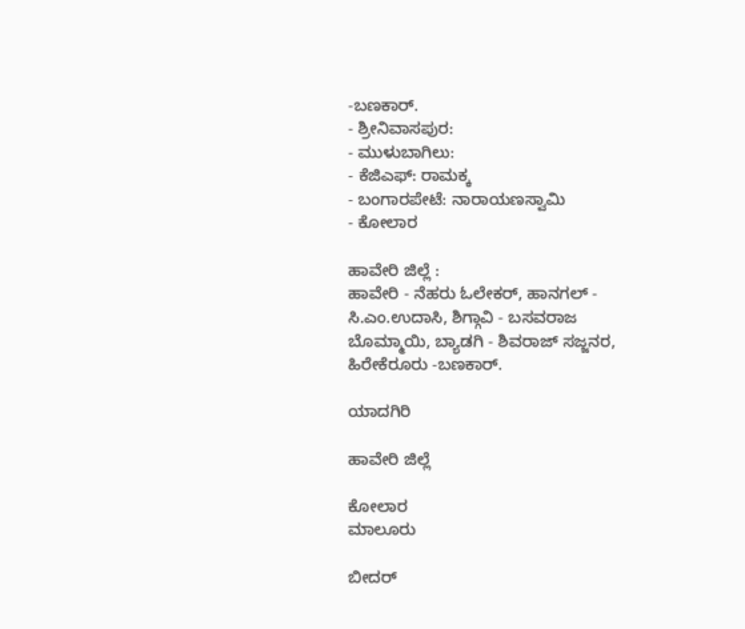-ಬಣಕಾರ್.
- ಶ್ರೀನಿವಾಸಪುರ:
- ಮುಳುಬಾಗಿಲು:
- ಕೆಜಿಎಫ್: ರಾಮಕ್ಕ
- ಬಂಗಾರಪೇಟೆ: ನಾರಾಯಣಸ್ವಾಮಿ
- ಕೋಲಾರ

ಹಾವೇರಿ ಜಿಲ್ಲೆ :
ಹಾವೇರಿ - ನೆಹರು ಓಲೇಕರ್, ಹಾನಗಲ್ - ಸಿ.ಎಂ.ಉದಾಸಿ, ಶಿಗ್ಗಾವಿ - ಬಸವರಾಜ ಬೊಮ್ಮಾಯಿ, ಬ್ಯಾಡಗಿ - ಶಿವರಾಜ್ ಸಜ್ಜನರ, ಹಿರೇಕೆರೂರು -ಬಣಕಾರ್.

ಯಾದಗಿರಿ

ಹಾವೇರಿ ಜಿಲ್ಲೆ

ಕೋಲಾರ
ಮಾಲೂರು

ಬೀದರ್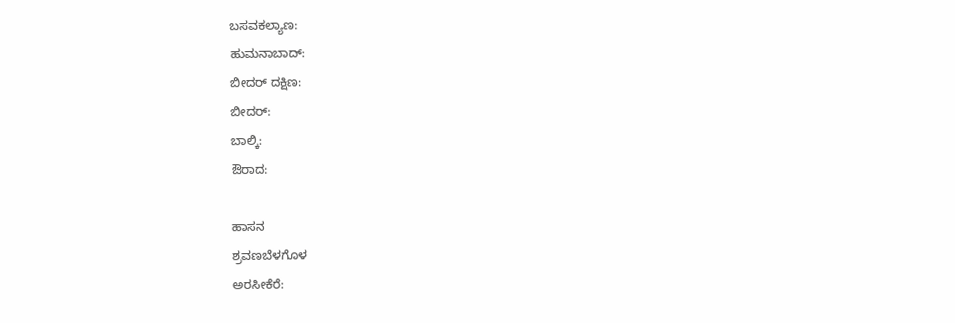ಬಸವಕಲ್ಯಾಣ:
ಹುಮನಾಬಾದ್:
ಬೀದರ್ ದಕ್ಷಿಣ:
ಬೀದರ್:
ಬಾಲ್ಕಿ:
ಔರಾದ:

ಹಾಸನ
ಶ್ರವಣಬೆಳಗೊಳ
ಅರಸೀಕೆರೆ: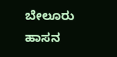ಬೇಲೂರು
ಹಾಸನ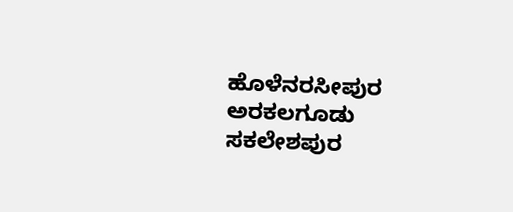ಹೊಳೆನರಸೀಪುರ
ಅರಕಲಗೂಡು
ಸಕಲೇಶಪುರ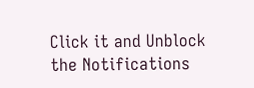Click it and Unblock the Notifications